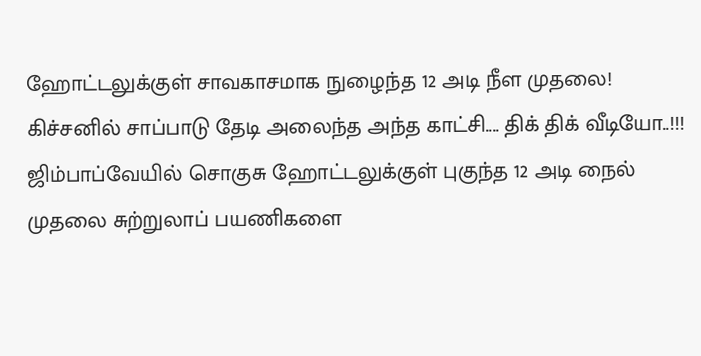ஹோட்டலுக்குள் சாவகாசமாக நுழைந்த 12 அடி நீள முதலை! கிச்சனில் சாப்பாடு தேடி அலைந்த அந்த காட்சி.... திக் திக் வீடியோ..!!!
ஜிம்பாப்வேயில் சொகுசு ஹோட்டலுக்குள் புகுந்த 12 அடி நைல் முதலை சுற்றுலாப் பயணிகளை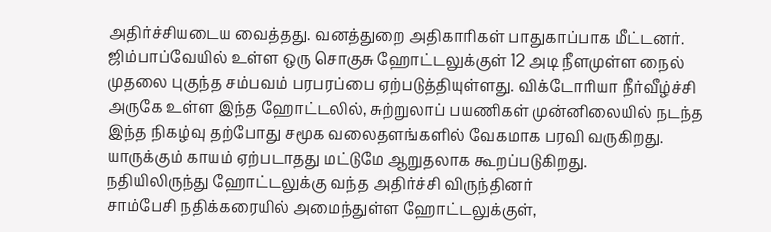அதிர்ச்சியடைய வைத்தது. வனத்துறை அதிகாரிகள் பாதுகாப்பாக மீட்டனர்.
ஜிம்பாப்வேயில் உள்ள ஒரு சொகுசு ஹோட்டலுக்குள் 12 அடி நீளமுள்ள நைல் முதலை புகுந்த சம்பவம் பரபரப்பை ஏற்படுத்தியுள்ளது. விக்டோரியா நீர்வீழ்ச்சி அருகே உள்ள இந்த ஹோட்டலில், சுற்றுலாப் பயணிகள் முன்னிலையில் நடந்த இந்த நிகழ்வு தற்போது சமூக வலைதளங்களில் வேகமாக பரவி வருகிறது. யாருக்கும் காயம் ஏற்படாதது மட்டுமே ஆறுதலாக கூறப்படுகிறது.
நதியிலிருந்து ஹோட்டலுக்கு வந்த அதிர்ச்சி விருந்தினர்
சாம்பேசி நதிக்கரையில் அமைந்துள்ள ஹோட்டலுக்குள்,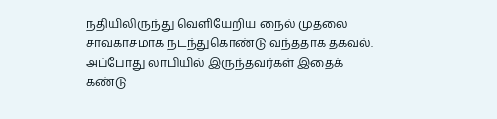நதியிலிருந்து வெளியேறிய நைல் முதலை சாவகாசமாக நடந்துகொண்டு வந்ததாக தகவல். அப்போது லாபியில் இருந்தவர்கள் இதைக் கண்டு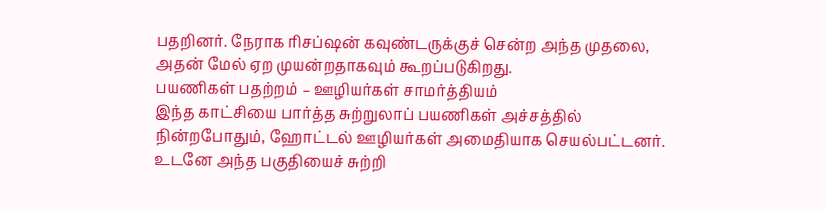பதறினர். நேராக ரிசப்ஷன் கவுண்டருக்குச் சென்ற அந்த முதலை, அதன் மேல் ஏற முயன்றதாகவும் கூறப்படுகிறது.
பயணிகள் பதற்றம் – ஊழியர்கள் சாமர்த்தியம்
இந்த காட்சியை பார்த்த சுற்றுலாப் பயணிகள் அச்சத்தில் நின்றபோதும், ஹோட்டல் ஊழியர்கள் அமைதியாக செயல்பட்டனர். உடனே அந்த பகுதியைச் சுற்றி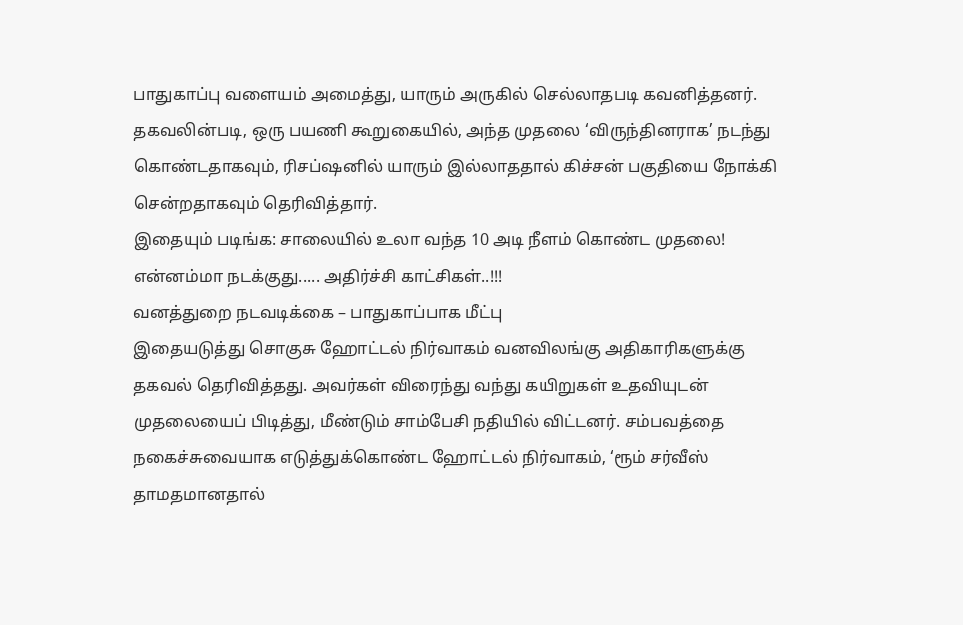பாதுகாப்பு வளையம் அமைத்து, யாரும் அருகில் செல்லாதபடி கவனித்தனர். தகவலின்படி, ஒரு பயணி கூறுகையில், அந்த முதலை ‘விருந்தினராக’ நடந்து கொண்டதாகவும், ரிசப்ஷனில் யாரும் இல்லாததால் கிச்சன் பகுதியை நோக்கி சென்றதாகவும் தெரிவித்தார்.
இதையும் படிங்க: சாலையில் உலா வந்த 10 அடி நீளம் கொண்ட முதலை! என்னம்மா நடக்குது..... அதிர்ச்சி காட்சிகள்..!!!
வனத்துறை நடவடிக்கை – பாதுகாப்பாக மீட்பு
இதையடுத்து சொகுசு ஹோட்டல் நிர்வாகம் வனவிலங்கு அதிகாரிகளுக்கு தகவல் தெரிவித்தது. அவர்கள் விரைந்து வந்து கயிறுகள் உதவியுடன் முதலையைப் பிடித்து, மீண்டும் சாம்பேசி நதியில் விட்டனர். சம்பவத்தை நகைச்சுவையாக எடுத்துக்கொண்ட ஹோட்டல் நிர்வாகம், ‘ரூம் சர்வீஸ் தாமதமானதால்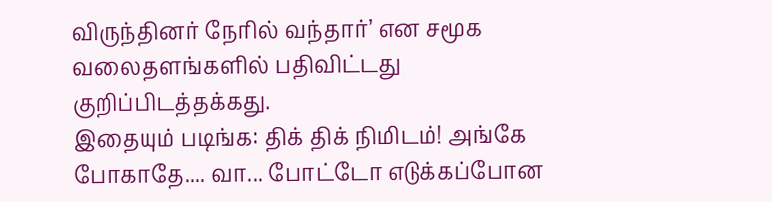விருந்தினர் நேரில் வந்தார்’ என சமூக வலைதளங்களில் பதிவிட்டது குறிப்பிடத்தக்கது.
இதையும் படிங்க: திக் திக் நிமிடம்! அங்கே போகாதே.... வா... போட்டோ எடுக்கப்போன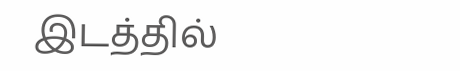இடத்தில்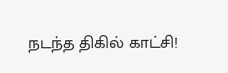நடந்த திகில் காட்சி!